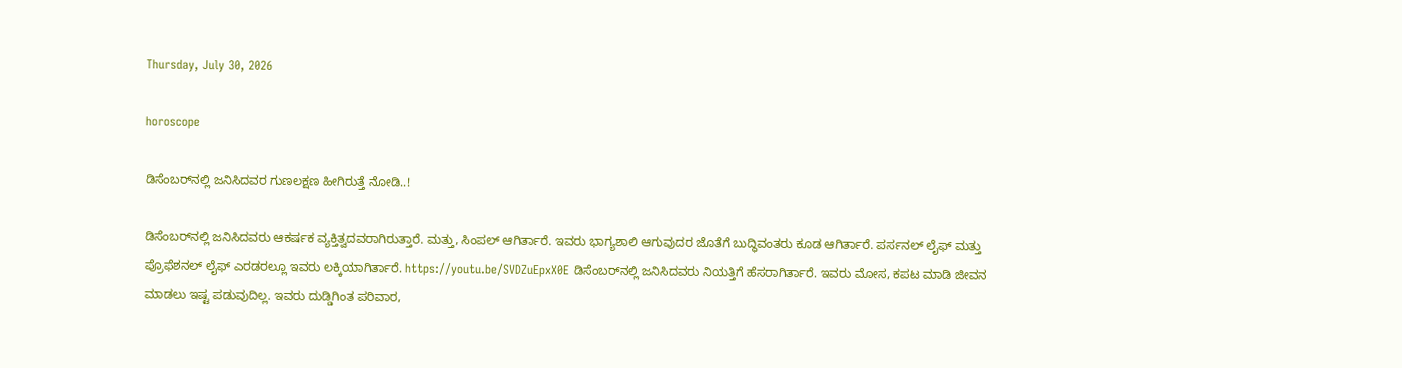Thursday, July 30, 2026

horoscope

ಡಿಸೆಂಬರ್‌ನಲ್ಲಿ ಜನಿಸಿದವರ ಗುಣಲಕ್ಷಣ ಹೀಗಿರುತ್ತೆ ನೋಡಿ..!

ಡಿಸೆಂಬರ್‌ನಲ್ಲಿ ಜನಿಸಿದವರು ಆಕರ್ಷಕ ವ್ಯಕ್ತಿತ್ವದವರಾಗಿರುತ್ತಾರೆ. ಮತ್ತು, ಸಿಂಪಲ್ ಆಗಿರ್ತಾರೆ. ಇವರು ಭಾಗ್ಯಶಾಲಿ ಆಗುವುದರ ಜೊತೆಗೆ ಬುದ್ಧಿವಂತರು ಕೂಡ ಆಗಿರ್ತಾರೆ. ಪರ್ಸನಲ್ ಲೈಫ್ ಮತ್ತು ಪ್ರೊಫೆಶನಲ್ ಲೈಫ್‌ ಎರಡರಲ್ಲೂ ಇವರು ಲಕ್ಕಿಯಾಗಿರ್ತಾರೆ. https://youtu.be/SVDZuEpxX0E ಡಿಸೆಂಬರ್‌ನಲ್ಲಿ ಜನಿಸಿದವರು ನಿಯತ್ತಿಗೆ ಹೆಸರಾಗಿರ್ತಾರೆ. ಇವರು ಮೋಸ, ಕಪಟ ಮಾಡಿ ಜೀವನ ಮಾಡಲು ಇಷ್ಟ ಪಡುವುದಿಲ್ಲ. ಇವರು ದುಡ್ಡಿಗಿಂತ ಪರಿವಾರ,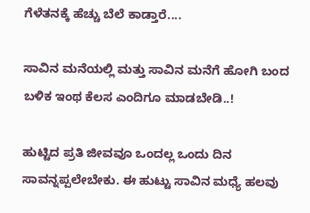ಗೆಳೆತನಕ್ಕೆ ಹೆಚ್ಚು ಬೆಲೆ ಕಾಡ್ತಾರೆ....

ಸಾವಿನ ಮನೆಯಲ್ಲಿ ಮತ್ತು ಸಾವಿನ ಮನೆಗೆ ಹೋಗಿ ಬಂದ ಬಳಿಕ ಇಂಥ ಕೆಲಸ ಎಂದಿಗೂ ಮಾಡಬೇಡಿ..!

ಹುಟ್ಟಿದ ಪ್ರತಿ ಜೀವವೂ ಒಂದಲ್ಲ ಒಂದು ದಿನ ಸಾವನ್ನಪ್ಪಲೇಬೇಕು. ಈ ಹುಟ್ಟು ಸಾವಿನ ಮಧ್ಯೆ ಹಲವು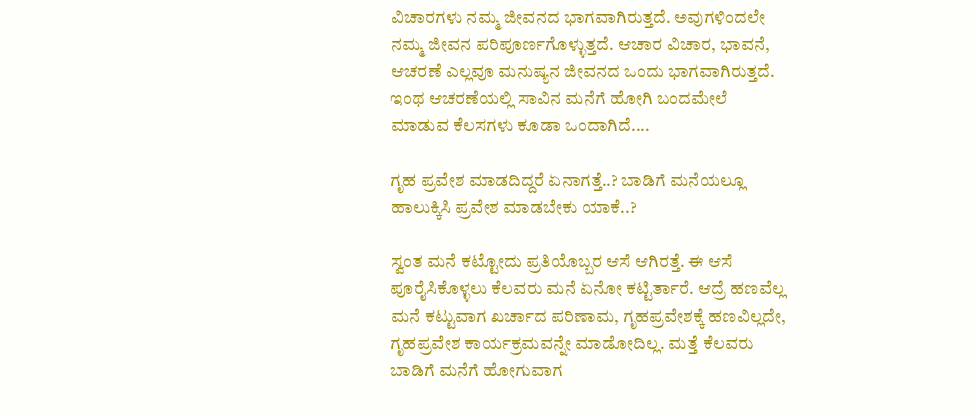ವಿಚಾರಗಳು ನಮ್ಮ ಜೀವನದ ಭಾಗವಾಗಿರುತ್ತದೆ. ಅವುಗಳಿಂದಲೇ ನಮ್ಮ ಜೀವನ ಪರಿಪೂರ್ಣಗೊಳ್ಳುತ್ತದೆ. ಆಚಾರ ವಿಚಾರ, ಭಾವನೆ, ಆಚರಣೆ ಎಲ್ಲವೂ ಮನುಷ್ಯನ ಜೀವನದ ಒಂದು ಭಾಗವಾಗಿರುತ್ತದೆ. ಇಂಥ ಆಚರಣೆಯಲ್ಲಿ ಸಾವಿನ ಮನೆಗೆ ಹೋಗಿ ಬಂದಮೇಲೆ ಮಾಡುವ ಕೆಲಸಗಳು ಕೂಡಾ ಒಂದಾಗಿದೆ....

ಗೃಹ ಪ್ರವೇಶ ಮಾಡದಿದ್ದರೆ ಏನಾಗತ್ತೆ..? ಬಾಡಿಗೆ ಮನೆಯಲ್ಲೂ ಹಾಲುಕ್ಕಿಸಿ ಪ್ರವೇಶ ಮಾಡಬೇಕು ಯಾಕೆ..?

ಸ್ವಂತ ಮನೆ ಕಟ್ಟೋದು ಪ್ರತಿಯೊಬ್ಬರ ಆಸೆ ಆಗಿರತ್ತೆ. ಈ ಆಸೆ ಪೂರೈಸಿಕೊಳ್ಳಲು ಕೆಲವರು ಮನೆ ಏನೋ ಕಟ್ಟಿರ್ತಾರೆ. ಆದ್ರೆ ಹಣವೆಲ್ಲ ಮನೆ ಕಟ್ಟುವಾಗ ಖರ್ಚಾದ ಪರಿಣಾಮ, ಗೃಹಪ್ರವೇಶಕ್ಕೆ ಹಣವಿಲ್ಲದೇ, ಗೃಹಪ್ರವೇಶ ಕಾರ್ಯಕ್ರಮವನ್ನೇ ಮಾಡೋದಿಲ್ಲ. ಮತ್ತೆ ಕೆಲವರು ಬಾಡಿಗೆ ಮನೆಗೆ ಹೋಗುವಾಗ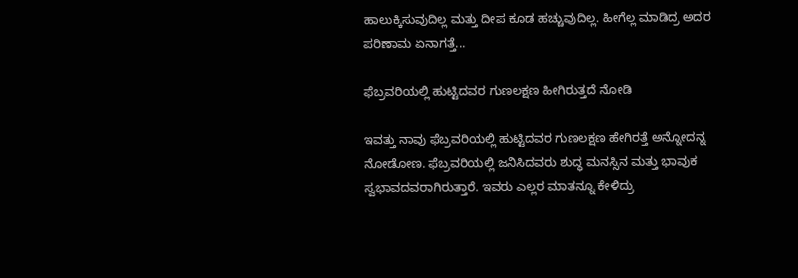ಹಾಲುಕ್ಕಿಸುವುದಿಲ್ಲ ಮತ್ತು ದೀಪ ಕೂಡ ಹಚ್ಚುವುದಿಲ್ಲ. ಹೀಗೆಲ್ಲ ಮಾಡಿದ್ರ ಅದರ ಪರಿಣಾಮ ಏನಾಗತ್ತೆ...

ಫೆಬ್ರವರಿಯಲ್ಲಿ ಹುಟ್ಟಿದವರ ಗುಣಲಕ್ಷಣ ಹೀಗಿರುತ್ತದೆ ನೋಡಿ

ಇವತ್ತು ನಾವು ಫೆಬ್ರವರಿಯಲ್ಲಿ ಹುಟ್ಟಿದವರ ಗುಣಲಕ್ಷಣ ಹೇಗಿರತ್ತೆ ಅನ್ನೋದನ್ನ ನೋಡೋಣ. ಫೆಬ್ರವರಿಯಲ್ಲಿ ಜನಿಸಿದವರು ಶುದ್ಧ ಮನಸ್ಸಿನ ಮತ್ತು ಭಾವುಕ ಸ್ವಭಾವದವರಾಗಿರುತ್ತಾರೆ. ಇವರು ಎಲ್ಲರ ಮಾತನ್ನೂ ಕೇಳಿದ್ರು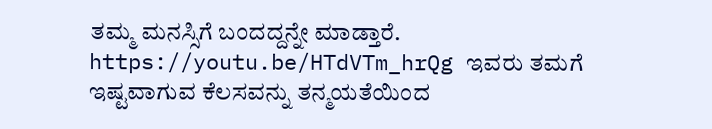ತಮ್ಮ ಮನಸ್ಸಿಗೆ ಬಂದದ್ದನ್ನೇ ಮಾಡ್ತಾರೆ. https://youtu.be/HTdVTm_hrQg ಇವರು ತಮಗೆ ಇಷ್ಟವಾಗುವ ಕೆಲಸವನ್ನು ತನ್ಮಯತೆಯಿಂದ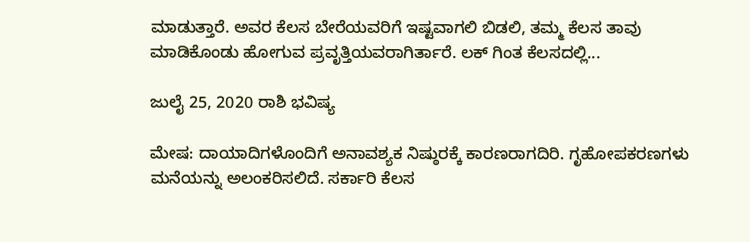ಮಾಡುತ್ತಾರೆ. ಅವರ ಕೆಲಸ ಬೇರೆಯವರಿಗೆ ಇಷ್ಟವಾಗಲಿ ಬಿಡಲಿ, ತಮ್ಮ ಕೆಲಸ ತಾವು ಮಾಡಿಕೊಂಡು ಹೋಗುವ ಪ್ರವೃತ್ತಿಯವರಾಗಿರ್ತಾರೆ. ಲಕ್ ಗಿಂತ ಕೆಲಸದಲ್ಲಿ...

ಜುಲೈ 25, 2020 ರಾಶಿ ಭವಿಷ್ಯ

ಮೇಷ: ದಾಯಾದಿಗಳೊಂದಿಗೆ ಅನಾವಶ್ಯಕ ನಿಷ್ಠುರಕ್ಕೆ ಕಾರಣರಾಗದಿರಿ. ಗೃಹೋಪಕರಣಗಳು ಮನೆಯನ್ನು ಅಲಂಕರಿಸಲಿದೆ. ಸರ್ಕಾರಿ ಕೆಲಸ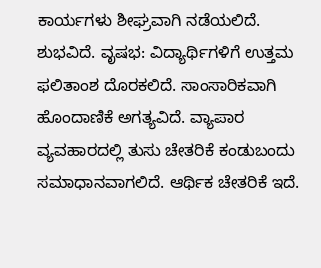ಕಾರ್ಯಗಳು ಶೀಘ್ರವಾಗಿ ನಡೆಯಲಿದೆ. ಶುಭವಿದೆ. ವೃಷಭ: ವಿದ್ಯಾರ್ಥಿಗಳಿಗೆ ಉತ್ತಮ ಫಲಿತಾಂಶ ದೊರಕಲಿದೆ. ಸಾಂಸಾರಿಕವಾಗಿ ಹೊಂದಾಣಿಕೆ ಅಗತ್ಯವಿದೆ. ವ್ಯಾಪಾರ ವ್ಯವಹಾರದಲ್ಲಿ ತುಸು ಚೇತರಿಕೆ ಕಂಡುಬಂದು ಸಮಾಧಾನವಾಗಲಿದೆ. ಆರ್ಥಿಕ ಚೇತರಿಕೆ ಇದೆ.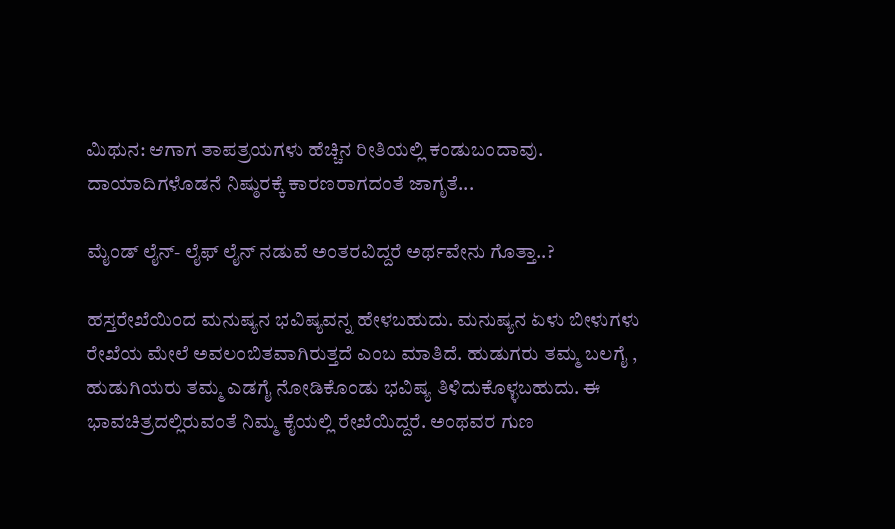ಮಿಥುನ: ಆಗಾಗ ತಾಪತ್ರಯಗಳು ಹೆಚ್ಚಿನ ರೀತಿಯಲ್ಲಿ ಕಂಡುಬಂದಾವು. ದಾಯಾದಿಗಳೊಡನೆ ನಿಷ್ಠುರಕ್ಕೆ ಕಾರಣರಾಗದಂತೆ ಜಾಗೃತೆ...

ಮೈಂಡ್ ಲೈನ್- ಲೈಫ್ ಲೈನ್ ನಡುವೆ ಅಂತರವಿದ್ದರೆ ಅರ್ಥವೇನು ಗೊತ್ತಾ..?

ಹಸ್ತರೇಖೆಯಿಂದ ಮನುಷ್ಯನ ಭವಿಷ್ಯವನ್ನ ಹೇಳಬಹುದು. ಮನುಷ್ಯನ ಏಳು ಬೀಳುಗಳು ರೇಖೆಯ ಮೇಲೆ ಅವಲಂಬಿತವಾಗಿರುತ್ತದೆ ಎಂಬ ಮಾತಿದೆ. ಹುಡುಗರು ತಮ್ಮ ಬಲಗೈ , ಹುಡುಗಿಯರು ತಮ್ಮ ಎಡಗೈ ನೋಡಿಕೊಂಡು ಭವಿಷ್ಯ ತಿಳಿದುಕೊಳ್ಳಬಹುದು. ಈ ಭಾವಚಿತ್ರದಲ್ಲಿರುವಂತೆ ನಿಮ್ಮ ಕೈಯಲ್ಲಿ ರೇಖೆಯಿದ್ದರೆ. ಅಂಥವರ ಗುಣ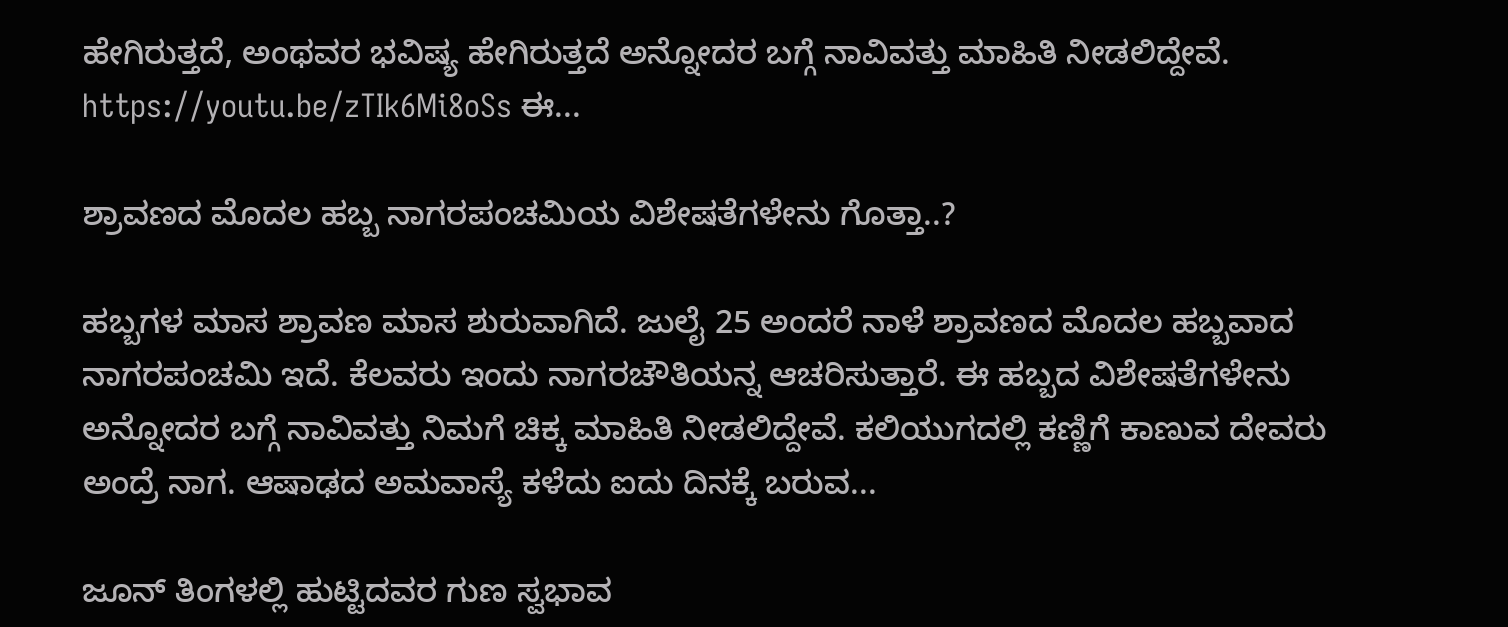ಹೇಗಿರುತ್ತದೆ, ಅಂಥವರ ಭವಿಷ್ಯ ಹೇಗಿರುತ್ತದೆ ಅನ್ನೋದರ ಬಗ್ಗೆ ನಾವಿವತ್ತು ಮಾಹಿತಿ ನೀಡಲಿದ್ದೇವೆ. https://youtu.be/zTIk6Mi8oSs ಈ...

ಶ್ರಾವಣದ ಮೊದಲ ಹಬ್ಬ ನಾಗರಪಂಚಮಿಯ ವಿಶೇಷತೆಗಳೇನು ಗೊತ್ತಾ..?

ಹಬ್ಬಗಳ ಮಾಸ ಶ್ರಾವಣ ಮಾಸ ಶುರುವಾಗಿದೆ. ಜುಲೈ 25 ಅಂದರೆ ನಾಳೆ ಶ್ರಾವಣದ ಮೊದಲ ಹಬ್ಬವಾದ ನಾಗರಪಂಚಮಿ ಇದೆ. ಕೆಲವರು ಇಂದು ನಾಗರಚೌತಿಯನ್ನ ಆಚರಿಸುತ್ತಾರೆ. ಈ ಹಬ್ಬದ ವಿಶೇಷತೆಗಳೇನು ಅನ್ನೋದರ ಬಗ್ಗೆ ನಾವಿವತ್ತು ನಿಮಗೆ ಚಿಕ್ಕ ಮಾಹಿತಿ ನೀಡಲಿದ್ದೇವೆ. ಕಲಿಯುಗದಲ್ಲಿ ಕಣ್ಣಿಗೆ ಕಾಣುವ ದೇವರು ಅಂದ್ರೆ ನಾಗ. ಆಷಾಢದ ಅಮವಾಸ್ಯೆ ಕಳೆದು ಐದು ದಿನಕ್ಕೆ ಬರುವ...

ಜೂನ್ ತಿಂಗಳಲ್ಲಿ ಹುಟ್ಟಿದವರ ಗುಣ ಸ್ವಭಾವ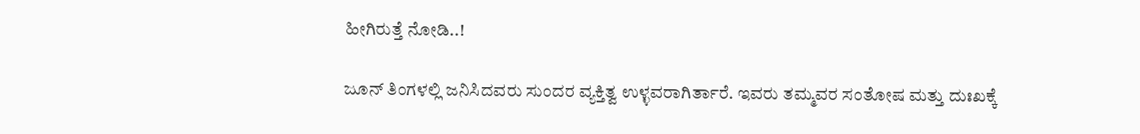ಹೀಗಿರುತ್ತೆ ನೋಡಿ..!

ಜೂನ್ ತಿಂಗಳಲ್ಲಿ ಜನಿಸಿದವರು ಸುಂದರ ವ್ಯಕ್ತಿತ್ವ ಉಳ್ಳವರಾಗಿರ್ತಾರೆ. ಇವರು ತಮ್ಮವರ ಸಂತೋಷ ಮತ್ತು ದುಃಖಕ್ಕೆ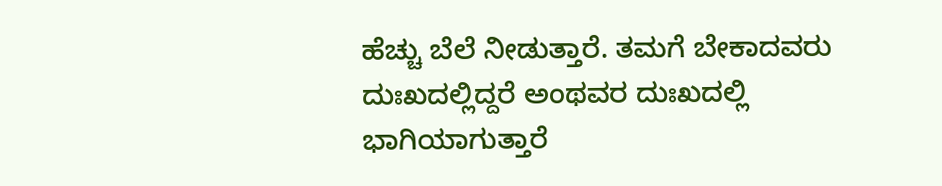ಹೆಚ್ಚು ಬೆಲೆ ನೀಡುತ್ತಾರೆ. ತಮಗೆ ಬೇಕಾದವರು ದುಃಖದಲ್ಲಿದ್ದರೆ ಅಂಥವರ ದುಃಖದಲ್ಲಿ ಭಾಗಿಯಾಗುತ್ತಾರೆ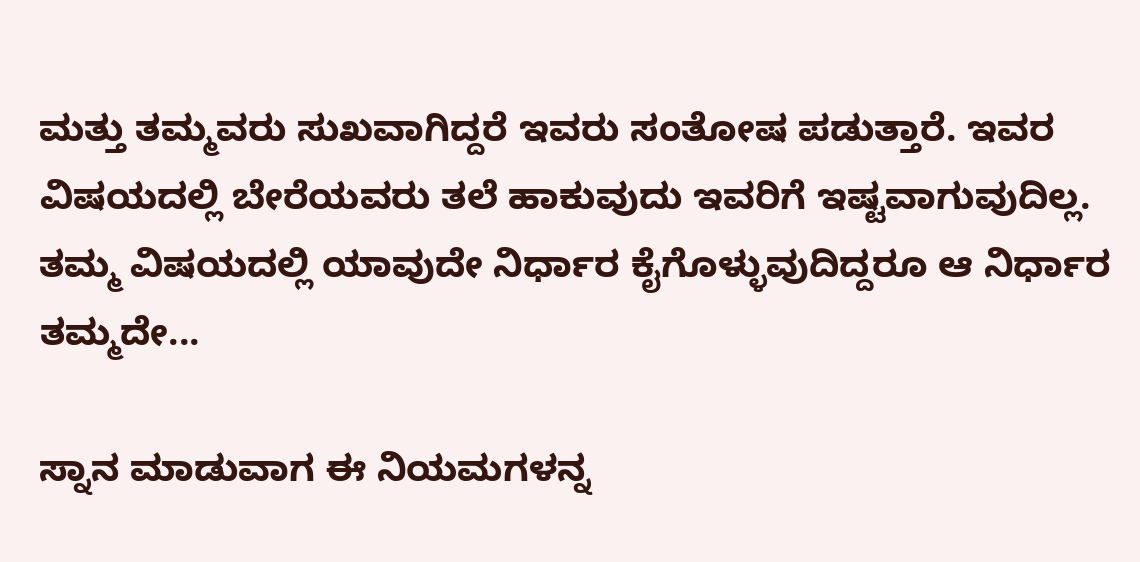ಮತ್ತು ತಮ್ಮವರು ಸುಖವಾಗಿದ್ದರೆ ಇವರು ಸಂತೋಷ ಪಡುತ್ತಾರೆ. ಇವರ ವಿಷಯದಲ್ಲಿ ಬೇರೆಯವರು ತಲೆ ಹಾಕುವುದು ಇವರಿಗೆ ಇಷ್ಟವಾಗುವುದಿಲ್ಲ. ತಮ್ಮ ವಿಷಯದಲ್ಲಿ ಯಾವುದೇ ನಿರ್ಧಾರ ಕೈಗೊಳ್ಳುವುದಿದ್ದರೂ ಆ ನಿರ್ಧಾರ ತಮ್ಮದೇ...

ಸ್ನಾನ ಮಾಡುವಾಗ ಈ ನಿಯಮಗಳನ್ನ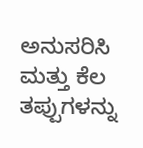ಅನುಸರಿಸಿ ಮತ್ತು ಕೆಲ ತಪ್ಪುಗಳನ್ನು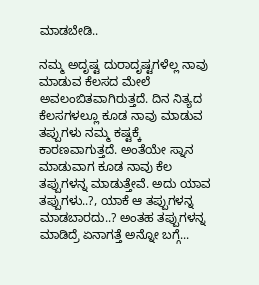ಮಾಡಬೇಡಿ..

ನಮ್ಮ ಅದೃಷ್ಟ ದುರಾದೃಷ್ಟಗಳೆಲ್ಲ ನಾವು ಮಾಡುವ ಕೆಲಸದ ಮೇಲೆ ಅವಲಂಬಿತವಾಗಿರುತ್ತದೆ. ದಿನ ನಿತ್ಯದ ಕೆಲಸಗಳಲ್ಲೂ ಕೂಡ ನಾವು ಮಾಡುವ ತಪ್ಪುಗಳು ನಮ್ಮ ಕಷ್ಟಕ್ಕೆ ಕಾರಣವಾಗುತ್ತದೆ. ಅಂತೆಯೇ ಸ್ನಾನ ಮಾಡುವಾಗ ಕೂಡ ನಾವು ಕೆಲ ತಪ್ಪುಗಳನ್ನ ಮಾಡುತ್ತೇವೆ. ಅದು ಯಾವ ತಪ್ಪುಗಳು..?, ಯಾಕೆ ಆ ತಪ್ಪುಗಳನ್ನ ಮಾಡಬಾರದು..? ಅಂತಹ ತಪ್ಪುಗಳನ್ನ ಮಾಡಿದ್ರೆ ಏನಾಗತ್ತೆ ಅನ್ನೋ ಬಗ್ಗೆ...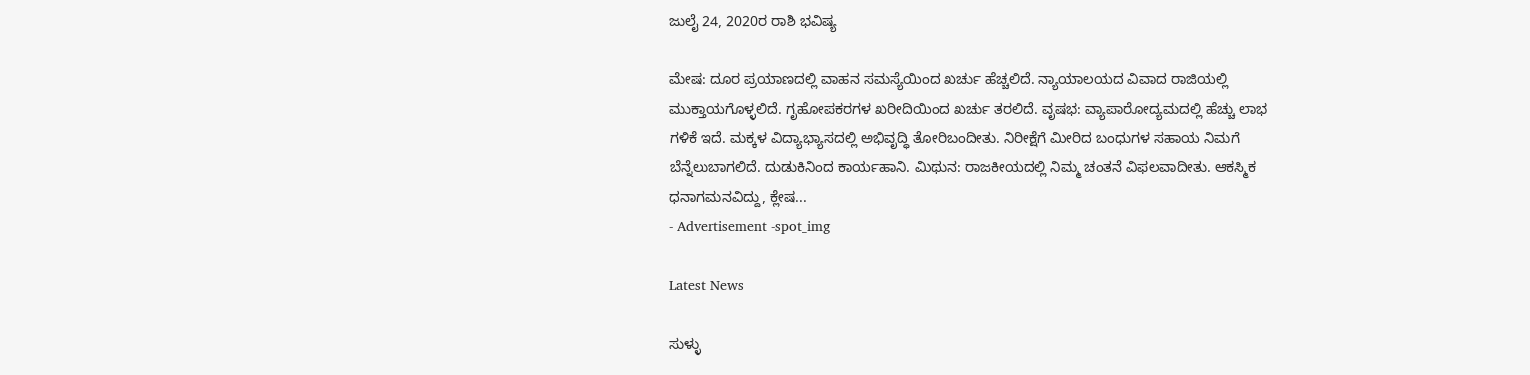ಜುಲೈ 24, 2020ರ ರಾಶಿ ಭವಿಷ್ಯ

ಮೇಷ: ದೂರ ಪ್ರಯಾಣದಲ್ಲಿ ವಾಹನ ಸಮಸ್ಯೆಯಿಂದ ಖರ್ಚು ಹೆಚ್ಚಲಿದೆ. ನ್ಯಾಯಾಲಯದ ವಿವಾದ ರಾಜಿಯಲ್ಲಿ ಮುಕ್ತಾಯಗೊಳ್ಳಲಿದೆ. ಗೃಹೋಪಕರಗಳ ಖರೀದಿಯಿಂದ ಖರ್ಚು ತರಲಿದೆ. ವೃಷಭ: ವ್ಯಾಪಾರೋದ್ಯಮದಲ್ಲಿ ಹೆಚ್ಚು ಲಾಭ ಗಳಿಕೆ ಇದೆ. ಮಕ್ಕಳ ವಿದ್ಯಾಭ್ಯಾಸದಲ್ಲಿ ಅಭಿವೃದ್ಧಿ ತೋರಿಬಂದೀತು. ನಿರೀಕ್ಷೆಗೆ ಮೀರಿದ ಬಂಧುಗಳ ಸಹಾಯ ನಿಮಗೆ ಬೆನ್ನೆಲುಬಾಗಲಿದೆ. ದುಡುಕಿನಿಂದ ಕಾರ್ಯಹಾನಿ. ಮಿಥುನ: ರಾಜಕೀಯದಲ್ಲಿ ನಿಮ್ಮ ಚಂತನೆ ವಿಫಲವಾದೀತು. ಆಕಸ್ಮಿಕ ಧನಾಗಮನವಿದ್ದು, ಕ್ಲೇಷ...
- Advertisement -spot_img

Latest News

ಸುಳ್ಳು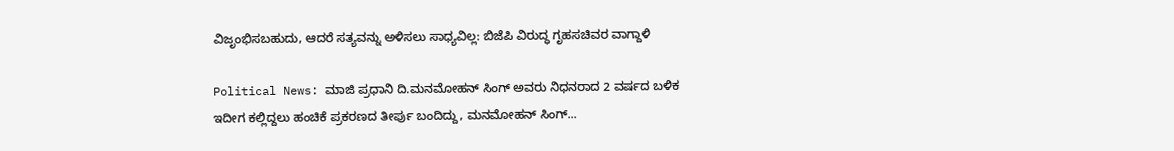ವಿಜೃಂಭಿಸಬಹುದು, ಆದರೆ ಸತ್ಯವನ್ನು ಅಳಿಸಲು ಸಾಧ್ಯವಿಲ್ಲ: ಬಿಜೆಪಿ ವಿರುದ್ಧ ಗೃಹಸಚಿವರ ವಾಗ್ದಾಳಿ

Political News: ಮಾಜಿ ಪ್ರಧಾನಿ ದಿ.ಮನಮೋಹನ್ ಸಿಂಗ್ ಅವರು ನಿಧನರಾದ 2 ವರ್ಷದ ಬಳಿಕ ಇದೀಗ ಕಲ್ಲಿದ್ದಲು ಹಂಚಿಕೆ ಪ್ರಕರಣದ ತೀರ್ಪು ಬಂದಿದ್ದು, ಮನಮೋಹನ್ ಸಿಂಗ್...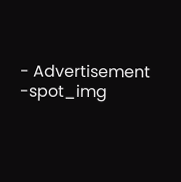- Advertisement -spot_img